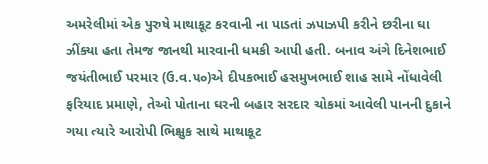અમરેલીમાં એક પુરુષે માથાકૂટ કરવાની ના પાડતાં ઝપાઝપી કરીને છરીના ઘા ઝીંક્યા હતા તેમજ જાનથી મારવાની ધમકી આપી હતી. બનાવ અંગે દિનેશભાઈ જયંતીભાઈ પરમાર (ઉ.વ.૫૦)એ દીપકભાઈ હસમુખભાઈ શાહ સામે નોંધાવેલી ફરિયાદ પ્રમાણે, તેઓ પોતાના ઘરની બહાર સરદાર ચોકમાં આવેલી પાનની દુકાને ગયા ત્યારે આરોપી ભિક્ષુક સાથે માથાકૂટ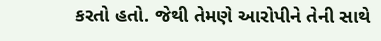કરતો હતો. જેથી તેમણે આરોપીને તેની સાથે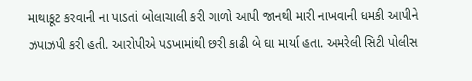માથાકૂટ કરવાની ના પાડતાં બોલાચાલી કરી ગાળો આપી જાનથી મારી નાખવાની ધમકી આપીને ઝપાઝપી કરી હતી. આરોપીએ પડખામાંથી છરી કાઢી બે ઘા માર્યા હતા. અમરેલી સિટી પોલીસ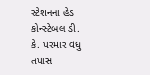સ્ટેશનના હેડ કોન્સ્ટેબલ ડી. કે. પરમાર વધુ તપાસ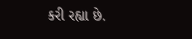કરી રહ્યા છે.